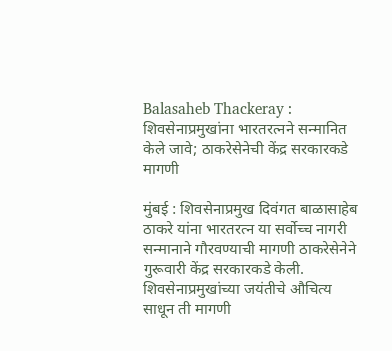Balasaheb Thackeray : शिवसेनाप्रमुखांना भारतरत्नने सन्मानित केले जावे; ठाकरेसेनेची केंद्र सरकारकडे मागणी

मुंबई : शिवसेनाप्रमुख दिवंगत बाळासाहेब ठाकरे यांना भारतरत्न या सर्वोच्च नागरी सन्मानाने गौरवण्याची मागणी ठाकरेसेनेने गुरूवारी केंद्र सरकारकडे केली. शिवसेनाप्रमुखांच्या जयंतीचे औचित्य साधून ती मागणी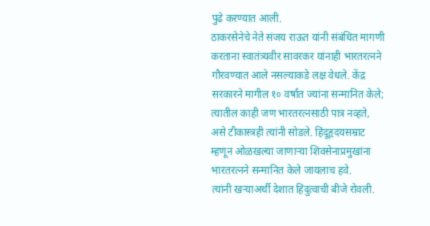पुढे करण्यात आली.
ठाकरसेनेचे नेते संजय राऊत यांनी संबंधित मागणी करताना स्वातंत्र्यवीर सावरकर यांनाही भारतरत्नने गौरवण्यात आले नसल्याकडे लक्ष वेधले. केंद्र सरकारने मागील १० वर्षांत ज्यांना सन्मानित केले; त्यातील काही जण भारतरत्नसाठी पात्र नव्हते, असे टीकास्त्रही त्यांनी सोडले. हिंदूहृदयसम्राट म्हणून ओळखल्या जाणाऱ्या शिवसेनाप्रमुखांना भारतरत्नने सन्मानित केले जायलाच हवे.
त्यांनी खऱ्याअर्थी देशात हिंदुत्वाची बीजे रोवली.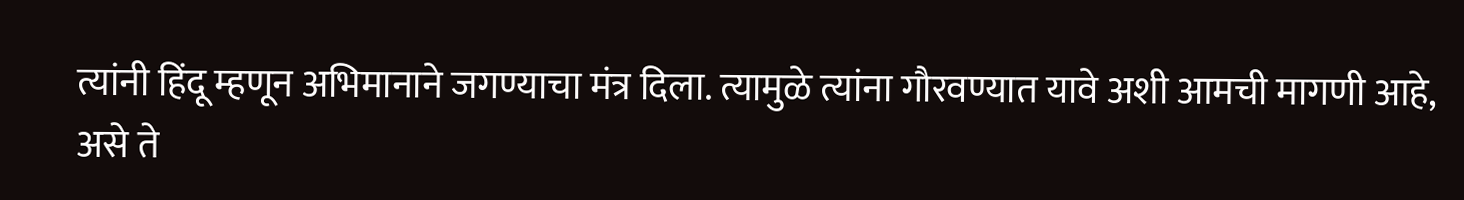त्यांनी हिंदू म्हणून अभिमानाने जगण्याचा मंत्र दिला. त्यामुळे त्यांना गौरवण्यात यावे अशी आमची मागणी आहे, असे ते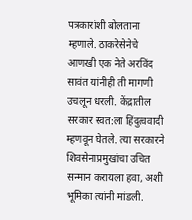पत्रकारांशी बोलताना म्हणाले. ठाकरेसेनेचे आणखी एक नेते अरविंद सावंत यांनीही ती मागणी उचलून धरली. केंद्रातील सरकार स्वत:ला हिंदुत्ववादी म्हणवून घेतले. त्या सरकारने शिवसेनाप्रमुखांचा उचित सन्मान करायला हवा, अशी भूमिका त्यांनी मांडली.